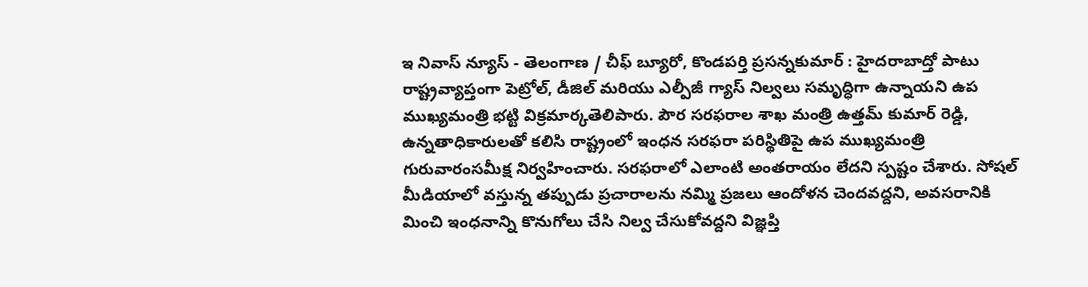ఇ నివాస్ న్యూస్ - తెలంగాణ / చీఫ్ బ్యూరో, కొండపర్తి ప్రసన్నకుమార్ : హైదరాబాద్తో పాటు రాష్ట్రవ్యాప్తంగా పెట్రోల్, డీజిల్ మరియు ఎల్పీజీ గ్యాస్ నిల్వలు సమృద్ధిగా ఉన్నాయని ఉప ముఖ్యమంత్రి భట్టి విక్రమార్కతెలిపారు. పౌర సరఫరాల శాఖ మంత్రి ఉత్తమ్ కుమార్ రెడ్డి, ఉన్నతాధికారులతో కలిసి రాష్ట్రంలో ఇంధన సరఫరా పరిస్థితిపై ఉప ముఖ్యమంత్రి గురువారంసమీక్ష నిర్వహించారు. సరఫరాలో ఎలాంటి అంతరాయం లేదని స్పష్టం చేశారు. సోషల్ మీడియాలో వస్తున్న తప్పుడు ప్రచారాలను నమ్మి ప్రజలు ఆందోళన చెందవద్దని, అవసరానికి మించి ఇంధనాన్ని కొనుగోలు చేసి నిల్వ చేసుకోవద్దని విజ్ఞప్తి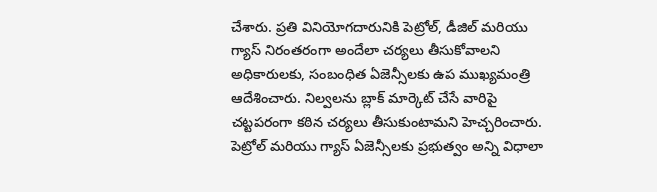చేశారు. ప్రతి వినియోగదారునికి పెట్రోల్, డీజిల్ మరియు గ్యాస్ నిరంతరంగా అందేలా చర్యలు తీసుకోవాలని అధికారులకు, సంబంధిత ఏజెన్సీలకు ఉప ముఖ్యమంత్రి ఆదేశించారు. నిల్వలను బ్లాక్ మార్కెట్ చేసే వారిపై చట్టపరంగా కఠిన చర్యలు తీసుకుంటామని హెచ్చరించారు. పెట్రోల్ మరియు గ్యాస్ ఏజెన్సీలకు ప్రభుత్వం అన్ని విధాలా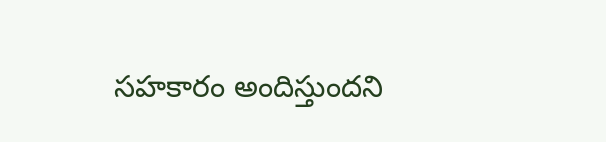సహకారం అందిస్తుందని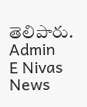తెలిపారు.
Admin
E Nivas News